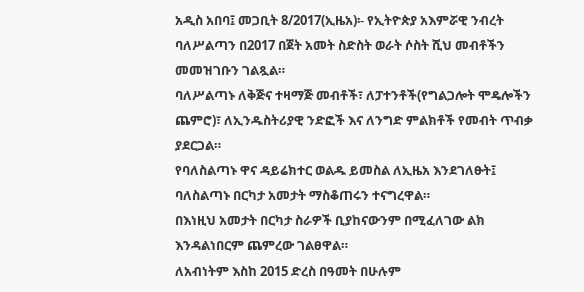አዲስ አበባ፤ መጋቢት 8/2017(ኢዜአ)፡- የኢትዮጵያ አእምሯዊ ንብረት ባለሥልጣን በ2017 በጀት አመት ስድስት ወራት ሶስት ሺህ መብቶችን መመዝገቡን ገልጿል።
ባለሥልጣኑ ለቅጅና ተዛማጅ መብቶች፣ ለፓተንቶች(የግልጋሎት ሞዴሎችን ጨምሮ)፣ ለኢንዱስትሪያዊ ንድፎች እና ለንግድ ምልክቶች የመብት ጥብቃ ያደርጋል።
የባለስልጣኑ ዋና ዳይሬክተር ወልዱ ይመስል ለኢዜአ እንደገለፁት፤ ባለስልጣኑ በርካታ አመታት ማስቆጠሩን ተናግረዋል።
በእነዚህ አመታት በርካታ ስራዎች ቢያከናውንም በሚፈለገው ልክ እንዳልነበርም ጨምረው ገልፀዋል።
ለአብነትም እስከ 2015 ድረስ በዓመት በሁሉም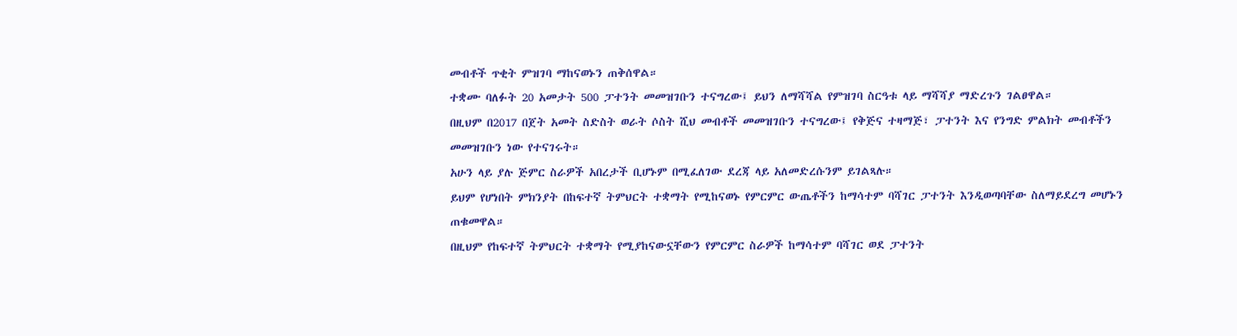መብቶች ጥቂት ምዝገባ ማከናወኑን ጠቅሰዋል።
ተቋሙ ባለፉት 20 አመታት 500 ፓተንት መመዝገቡን ተናግረው፤ ይህን ለማሻሻል የምዝገባ ስርዓቱ ላይ ማሻሻያ ማድረጉን ገልፀዋል።
በዚህም በ2017 በጀት አመት ስድስት ወራት ሶስት ሺህ መብቶች መመዝገቡን ተናግረው፤ የቅጅና ተዛማጅ፣ ፓተንት እና የንግድ ምልክት መብቶችን መመዝገቡን ነው የተናገሩት።
አሁን ላይ ያሉ ጅምር ስራዎች አበረታች ቢሆኑም በሚፈለገው ደረጃ ላይ አለመድረሱንም ይገልጻሉ።
ይህም የሆነበት ምክንያት በከፍተኛ ትምህርት ተቋማት የሚከናወኑ የምርምር ውጤቶችን ከማሳተም ባሻገር ፓተንት እንዲወጣባቸው ስለማይደረግ መሆኑን ጠቁመዋል።
በዚህም የከፍተኛ ትምህርት ተቋማት የሚያከናውኗቸውን የምርምር ስራዎች ከማሳተም ባሻገር ወደ ፓተንት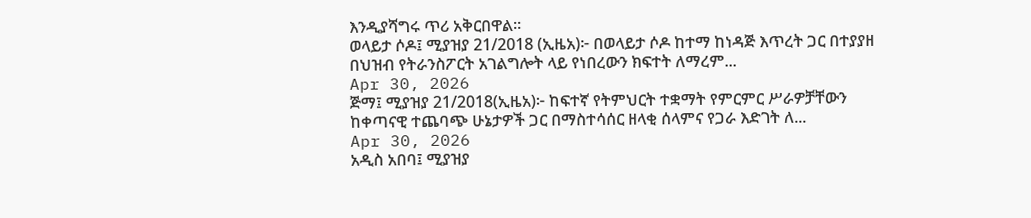እንዲያሻግሩ ጥሪ አቅርበዋል።
ወላይታ ሶዶ፤ ሚያዝያ 21/2018 (ኢዜአ)፦ በወላይታ ሶዶ ከተማ ከነዳጅ እጥረት ጋር በተያያዘ በህዝብ የትራንስፖርት አገልግሎት ላይ የነበረውን ክፍተት ለማረም...
Apr 30, 2026
ጅማ፤ ሚያዝያ 21/2018(ኢዜአ)፦ ከፍተኛ የትምህርት ተቋማት የምርምር ሥራዎቻቸውን ከቀጣናዊ ተጨባጭ ሁኔታዎች ጋር በማስተሳሰር ዘላቂ ሰላምና የጋራ እድገት ለ...
Apr 30, 2026
አዲስ አበባ፤ ሚያዝያ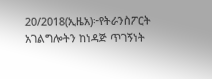20/2018(ኢዜአ)፦የትራንስፖርት አገልግሎትን ከነዳጅ ጥገኝነት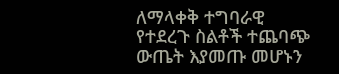ለማላቀቅ ተግባራዊ የተደረጉ ስልቶች ተጨባጭ ውጤት እያመጡ መሆኑን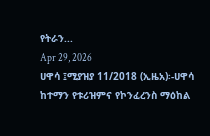የትራን...
Apr 29, 2026
ሀዋሳ ፤ሚያዝያ 11/2018 (ኢዜአ)፡-ሀዋሳ ከተማን የቱሪዝምና የኮንፈረንስ ማዕከል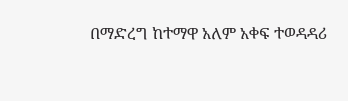በማድረግ ከተማዋ አለም አቀፍ ተወዳዳሪ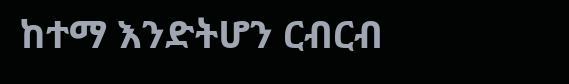ከተማ እንድትሆን ርብርብ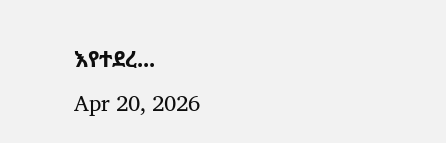እየተደረ...
Apr 20, 2026